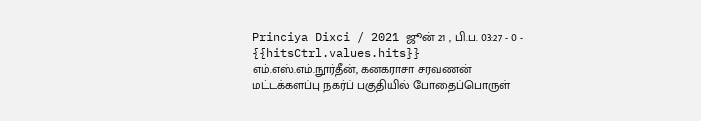Princiya Dixci / 2021 ஜூன் 21 , பி.ப. 03:27 - 0 - {{hitsCtrl.values.hits}}
எம்.எஸ்.எம்.நூர்தீன், கனகராசா சரவணன்
மட்டக்களப்பு நகர்ப் பகுதியில் போதைப்பொருள்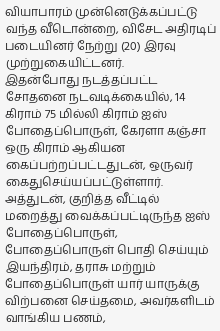வியாபாரம் முன்னெடுக்கப்பட்டு வந்த வீடொன்றை, விசேட அதிரடிப் படையினர் நேற்று (20) இரவு முற்றுகையிட்டனர்.
இதன்போது நடத்தப்பட்ட சோதனை நடவடிக்கையில், 14 கிராம் 75 மில்லி கிராம் ஐஸ் போதைப்பொருள், கேரளா கஞ்சா ஒரு கிராம் ஆகியன கைப்பற்றப்பட்டதுடன், ஒருவர் கைதுசெய்யப்பட்டுள்ளார்.
அத்துடன், குறித்த வீட்டில் மறைத்து வைக்கப்பட்டிருந்த ஐஸ் போதைப்பொருள், போதைப்பொருள் பொதி செய்யும் இயந்திரம், தராசு மற்றும் போதைப்பொருள் யார் யாருக்கு விற்பனை செய்தமை, அவர்களிடம் வாங்கிய பணம்,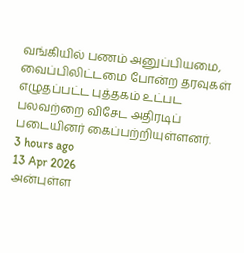வங்கியில் பணம் அனுப்பியமை, வைப்பிலிட்டமை போன்ற தரவுகள் எழுதப்பட்ட புத்தகம் உட்பட பலவற்றை விசேட அதிரடிப் படையினர் கைப்பற்றியுள்ளனர்.
3 hours ago
13 Apr 2026
அன்புள்ள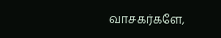வாசகர்களே,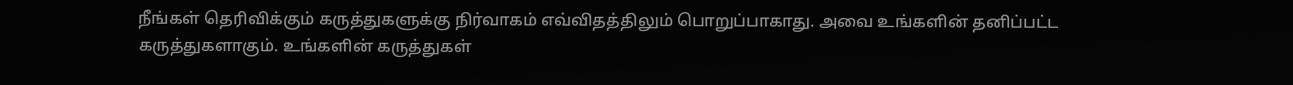நீங்கள் தெரிவிக்கும் கருத்துகளுக்கு நிர்வாகம் எவ்விதத்திலும் பொறுப்பாகாது. அவை உங்களின் தனிப்பட்ட கருத்துகளாகும். உங்களின் கருத்துகள்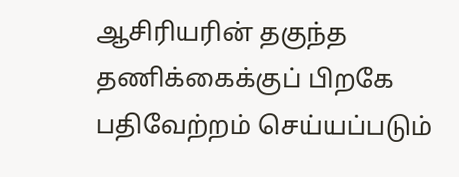ஆசிரியரின் தகுந்த தணிக்கைக்குப் பிறகே பதிவேற்றம் செய்யப்படும்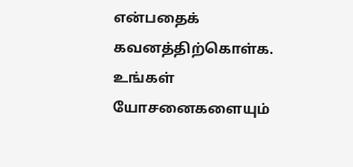என்பதைக் கவனத்திற்கொள்க. உங்கள் யோசனைகளையும்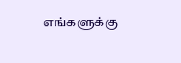எங்களுக்கு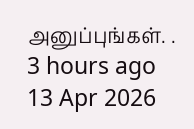அனுப்புங்கள். .
3 hours ago
13 Apr 2026